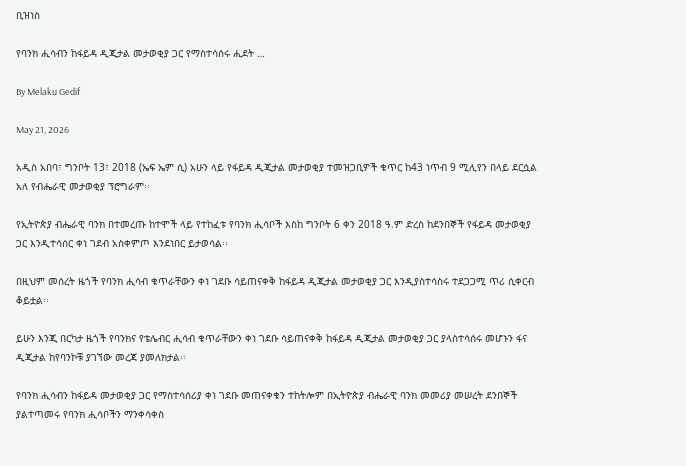ቢዝነስ

የባንክ ሒሳብን ከፋይዳ ዲጂታል መታወቂያ ጋር የማስተሳሰሩ ሒደት …

By Melaku Gedif

May 21, 2026

አዲስ አበባ፣ ግንቦት 13፣ 2018 (ኤፍ ኤም ሲ) አሁን ላይ የፋይዳ ዲጂታል መታወቂያ ተመዝጋቢዎች ቁጥር ከ43 ነጥብ 9 ሚሊየን በላይ ደርሷል አለ የብሔራዊ መታወቂያ ፕሮግራም፡፡

የኢትዮጵያ ብሔራዊ ባንክ በተመረጡ ከተሞች ላይ የተከፈቱ የባንክ ሒሳቦች እስከ ግንቦት 6 ቀን 2018 ዓ.ም ድረስ ከደንበኞች የፋይዳ መታወቂያ ጋር እንዲተሳሰር ቀነ ገደብ አስቀምጦ እንደነበር ይታወሳል፡፡

በዚህም መሰረት ዜጎች የባንክ ሒሳብ ቁጥራቸውን ቀነ ገደቡ ሳይጠናቀቅ ከፋይዳ ዲጂታል መታወቂያ ጋር እንዲያስተሳስሩ ተደጋጋሚ ጥሪ ሲቀርብ ቆይቷል፡፡

ይሁን እንጂ በርካታ ዜጎች የባንክና የቴሌብር ሒሳብ ቁጥራቸውን ቀነ ገደቡ ሳይጠናቀቅ ከፋይዳ ዲጂታል መታወቂያ ጋር ያላስተሳሰሩ መሆኑን ፋና ዲጂታል ከየባንኮቹ ያገኘው መረጃ ያመለክታል፡፡

የባንክ ሒሳብን ከፋይዳ መታወቂያ ጋር የማስተሳሰሪያ ቀነ ገደቡ መጠናቀቁን ተከትሎም በኢትዮጵያ ብሔራዊ ባንክ መመሪያ መሠረት ደንበኞች ያልተጣመሩ የባንክ ሒሳቦችን ማንቀሳቀስ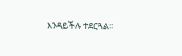እንዳይችሉ ተደርጓል፡፡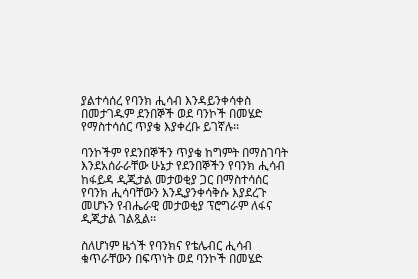ያልተሳሰረ የባንክ ሒሳብ እንዳይንቀሳቀስ በመታገዱም ደንበኞች ወደ ባንኮች በመሄድ የማስተሳሰር ጥያቄ እያቀረቡ ይገኛሉ፡፡

ባንኮችም የደንበኞችን ጥያቄ ከግምት በማስገባት እንደአሰራራቸው ሁኔታ የደንበኞችን የባንክ ሒሳብ ከፋይዳ ዲጂታል መታወቂያ ጋር በማስተሳሰር የባንክ ሒሳባቸውን እንዲያንቀሳቅሱ እያደረጉ መሆኑን የብሔራዊ መታወቂያ ፕሮግራም ለፋና ዲጂታል ገልጿል፡፡

ስለሆነም ዜጎች የባንክና የቴሌብር ሒሳብ ቁጥራቸውን በፍጥነት ወደ ባንኮች በመሄድ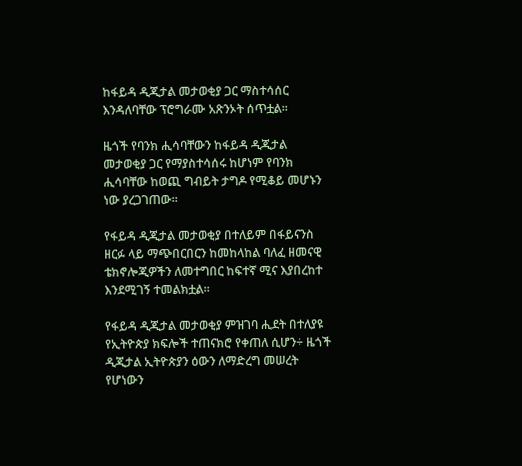ከፋይዳ ዲጂታል መታወቂያ ጋር ማስተሳሰር እንዳለባቸው ፕሮግራሙ አጽንኦት ሰጥቷል፡፡

ዜጎች የባንክ ሒሳባቸውን ከፋይዳ ዲጂታል መታወቂያ ጋር የማያስተሳሰሩ ከሆነም የባንክ ሒሳባቸው ከወጪ ግብይት ታግዶ የሚቆይ መሆኑን ነው ያረጋገጠው፡፡

የፋይዳ ዲጂታል መታወቂያ በተለይም በፋይናንስ ዘርፉ ላይ ማጭበርበርን ከመከላከል ባለፈ ዘመናዊ ቴክኖሎጂዎችን ለመተግበር ከፍተኛ ሚና እያበረከተ እንደሚገኝ ተመልክቷል፡፡

የፋይዳ ዲጂታል መታወቂያ ምዝገባ ሒደት በተለያዩ የኢትዮጵያ ክፍሎች ተጠናክሮ የቀጠለ ሲሆን÷ ዜጎች ዲጂታል ኢትዮጵያን ዕውን ለማድረግ መሠረት የሆነውን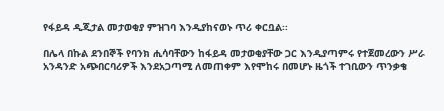የፋይዳ ዲጂታል መታወቂያ ምዝገባ እንዲያከናወኑ ጥሪ ቀርቧል፡፡

በሌላ በኩል ደንበኞች የባንክ ሒሳባቸውን ከፋይዳ መታወቂያቸው ጋር እንዲያጣምሩ የተጀመረውን ሥራ አንዳንድ አጭበርባሪዎች እንደአጋጣሚ ለመጠቀም እየሞከሩ በመሆኑ ዜጎች ተገቢውን ጥንቃቄ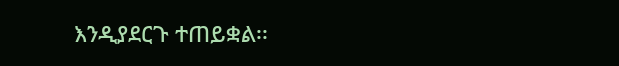እንዲያደርጉ ተጠይቋል፡፡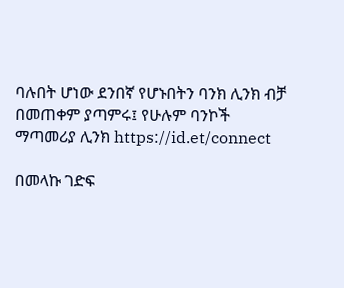ባሉበት ሆነው ደንበኛ የሆኑበትን ባንክ ሊንክ ብቻ በመጠቀም ያጣምሩ፤ የሁሉም ባንኮች ማጣመሪያ ሊንክ https://id.et/connect

በመላኩ ገድፍ